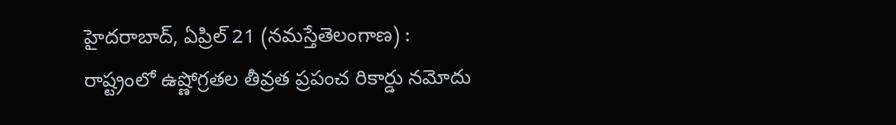హైదరాబాద్, ఏప్రిల్ 21 (నమస్తేతెలంగాణ) : రాష్ట్రంలో ఉష్ణోగ్రతల తీవ్రత ప్రపంచ రికార్డు నమోదు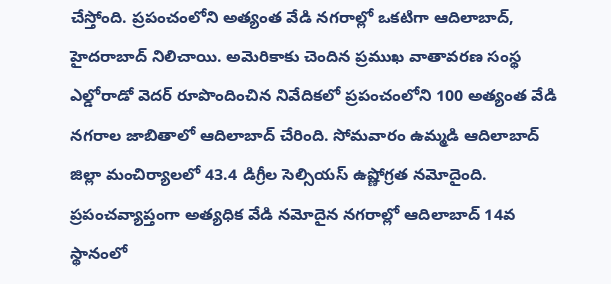చేస్తోంది. ప్రపంచంలోని అత్యంత వేడి నగరాల్లో ఒకటిగా ఆదిలాబాద్, హైదరాబాద్ నిలిచాయి. అమెరికాకు చెందిన ప్రముఖ వాతావరణ సంస్థ ఎల్డోరాడో వెదర్ రూపొందించిన నివేదికలో ప్రపంచంలోని 100 అత్యంత వేడి నగరాల జాబితాలో ఆదిలాబాద్ చేరింది. సోమవారం ఉమ్మడి ఆదిలాబాద్ జిల్లా మంచిర్యాలలో 43.4 డిగ్రీల సెల్సియస్ ఉష్ణోగ్రత నమోదైంది. ప్రపంచవ్యాప్తంగా అత్యధిక వేడి నమోదైన నగరాల్లో ఆదిలాబాద్ 14వ స్థానంలో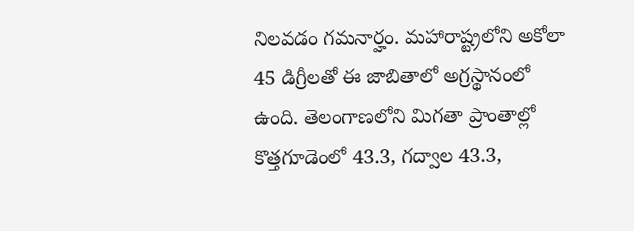నిలవడం గమనార్హం. మహారాష్ట్రలోని అకోలా 45 డిగ్రీలతో ఈ జాబితాలో అగ్రస్థానంలో ఉంది. తెలంగాణలోని మిగతా ప్రాంతాల్లో కొత్తగూడెంలో 43.3, గద్వాల 43.3,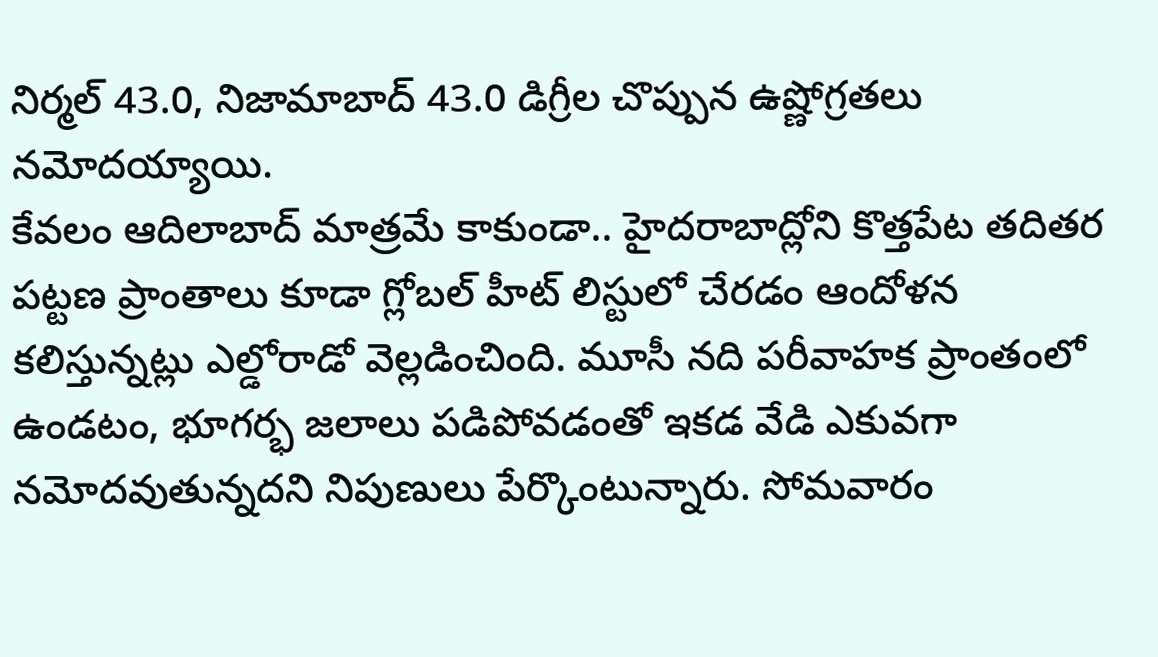నిర్మల్ 43.0, నిజామాబాద్ 43.0 డిగ్రీల చొప్పున ఉష్ణోగ్రతలు నమోదయ్యాయి.
కేవలం ఆదిలాబాద్ మాత్రమే కాకుండా.. హైదరాబాద్లోని కొత్తపేట తదితర పట్టణ ప్రాంతాలు కూడా గ్లోబల్ హీట్ లిస్టులో చేరడం ఆందోళన కలిస్తున్నట్లు ఎల్డోరాడో వెల్లడించింది. మూసీ నది పరీవాహక ప్రాంతంలో ఉండటం, భూగర్భ జలాలు పడిపోవడంతో ఇకడ వేడి ఎకువగా నమోదవుతున్నదని నిపుణులు పేర్కొంటున్నారు. సోమవారం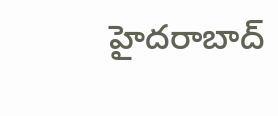హైదరాబాద్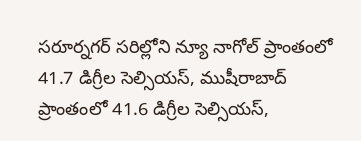సరూర్నగర్ సరిల్లోని న్యూ నాగోల్ ప్రాంతంలో 41.7 డిగ్రీల సెల్సియస్, ముషీరాబాద్ ప్రాంతంలో 41.6 డిగ్రీల సెల్సియస్,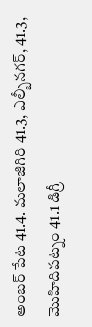అంబర్ పేట 41.4. మలాజిగిరి 41.3, ఎల్బీనగర్, 41.3, మొహిదిపట్నం 41.1 డిగ్రీ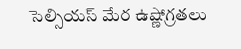సెల్సియస్ మేర ఉష్ణోగ్రతలు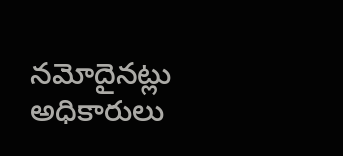నమోదైనట్లు అధికారులు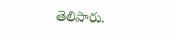తెలిపారు.